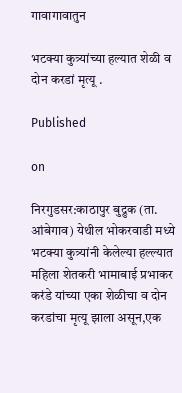गावागावातुन

भटक्या कुत्र्यांच्या हल्यात शेळी व दोन करडां मृत्यू .

Published

on

निरगुडसर:काठापुर बुद्रुक (ता. आंबेगाव) येथील भोकरवाडी मध्ये भटक्या कुत्र्यांनी केलेल्या हल्ल्यात महिला शेतकरी भामाबाई प्रभाकर करंडे यांच्या एका शेळीचा व दोन करडांचा मृत्यू झाला असून,एक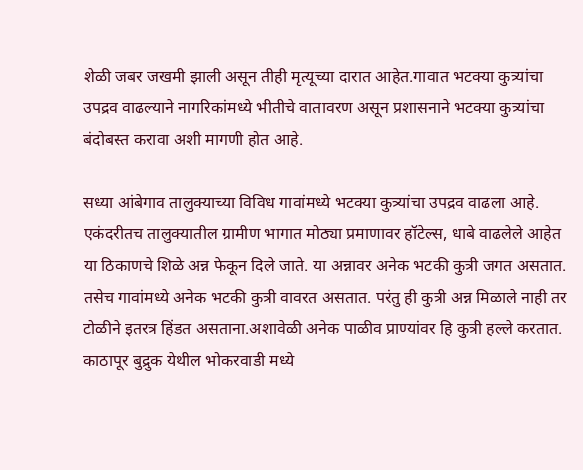शेळी जबर जखमी झाली असून तीही मृत्यूच्या दारात आहेत.गावात भटक्या कुत्र्यांचा उपद्रव वाढल्याने नागरिकांमध्ये भीतीचे वातावरण असून प्रशासनाने भटक्या कुत्र्यांचा बंदोबस्त करावा अशी मागणी होत आहे.

सध्या आंबेगाव तालुक्याच्या विविध गावांमध्ये भटक्या कुत्र्यांचा उपद्रव वाढला आहे. एकंदरीतच तालुक्यातील ग्रामीण भागात मोठ्या प्रमाणावर हॉटेल्स, धाबे वाढलेले आहेत या ठिकाणचे शिळे अन्न फेकून दिले जाते. या अन्नावर अनेक भटकी कुत्री जगत असतात. तसेच गावांमध्ये अनेक भटकी कुत्री वावरत असतात. परंतु ही कुत्री अन्न मिळाले नाही तर टोळीने इतरत्र हिंडत असताना.अशावेळी अनेक पाळीव प्राण्यांवर हि कुत्री हल्ले करतात.
काठापूर बुद्रुक येथील भोकरवाडी मध्ये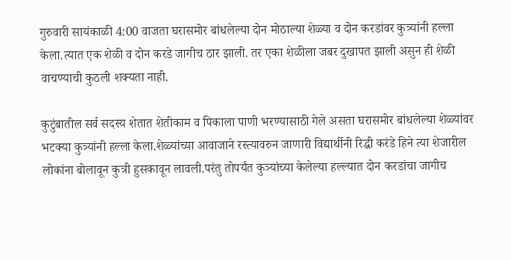गुरुवारी सायंकाळी 4:00 वाजता घरासमोर बांधलेल्या दोन मोठाल्या शेळ्या व दोन करडांवर कुत्र्यांनी हल्ला केला.त्यात एक शेळी व दोन करडे जागीच ठार झाली. तर एका शेळीला जबर दुखापत झाली असुन ही शेळी वाचण्याची कुठली शक्यता नाही.

कुटुंबातील सर्व सदस्य शेतात शेतीकाम व पिकाला पाणी भरण्यासाठी गेले असता घरासमोर बांधलेल्या शेळ्यांवर भटक्या कुत्र्यांनी हल्ला केला.शेळ्यांच्या आवाजाने रस्त्यावरुन जाणारी विद्यार्थीनी रिद्धी करंडे हिने त्या शेजारील लोकांना बोलावून कुत्री हुसकावून लावली.परंतु तोपर्यंत कुत्र्यांच्या केलेल्या हल्ल्यात दोन करडांचा जागीच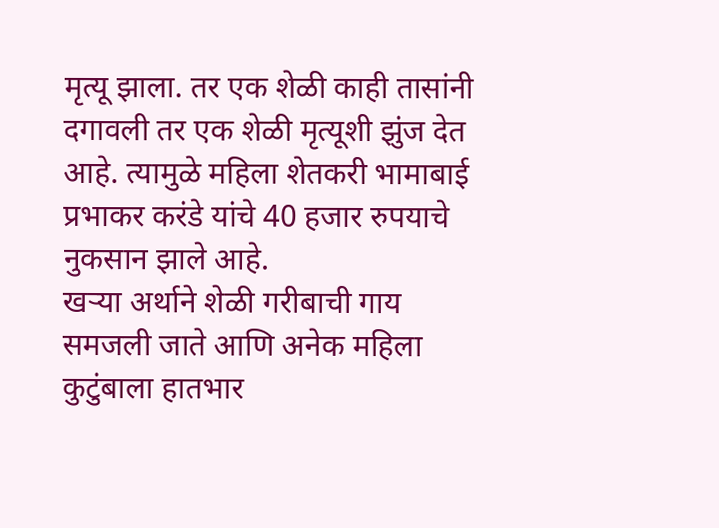मृत्यू झाला. तर एक शेळी काही तासांनी दगावली तर एक शेळी मृत्यूशी झुंज देत आहे. त्यामुळे महिला शेतकरी भामाबाई प्रभाकर करंडे यांचे 40 हजार रुपयाचे नुकसान झाले आहे.
खऱ्या अर्थाने शेळी गरीबाची गाय समजली जाते आणि अनेक महिला कुटुंबाला हातभार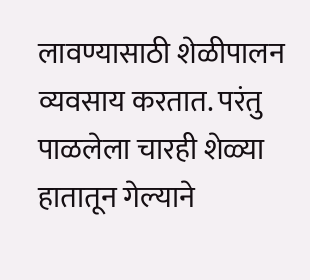लावण्यासाठी शेळीपालन व्यवसाय करतात. परंतु पाळलेला चारही शेळ्या हातातून गेल्याने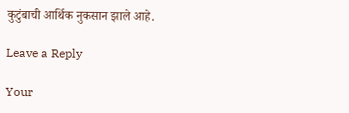कुटुंबाची आर्थिक नुकसान झाले आहे.

Leave a Reply

Your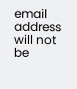email address will not be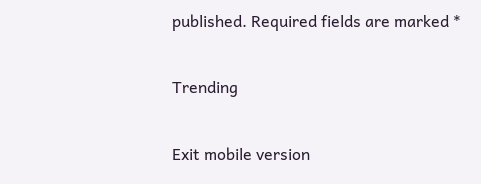published. Required fields are marked *

Trending

Exit mobile version